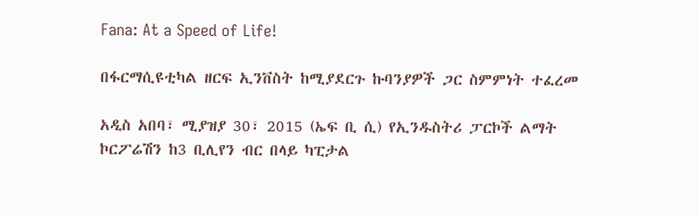Fana: At a Speed of Life!

በፋርማሲዩቲካል ዘርፍ ኢንቨስት ከሚያደርጉ ኩባንያዎች ጋር ስምምነት ተፈረመ

አዲስ አበባ፣ ሚያዝያ 30፣ 2015 (ኤፍ ቢ ሲ) የኢንዱስትሪ ፓርኮች ልማት ኮርፖሬሽን ከ3 ቢሊየን ብር በላይ ካፒታል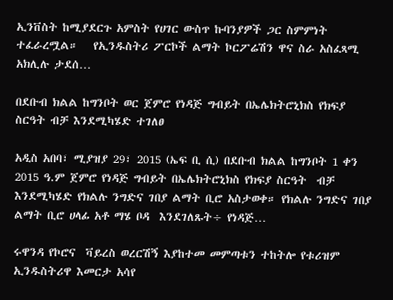ኢንቨስት ከሚያደርጉ አምስት የሀገር ውስጥ ኩባንያዎች ጋር ስምምነት ተፈራረሟል።   የኢንዱስትሪ ፖርኮች ልማት ኮርፖሬሽን ዋና ስራ አስፈጻሚ አክሊሉ ታደሰ…

በደቡብ ክልል ከግንቦት ወር ጀምሮ የነዳጅ ግብይት በኤሌክትሮኒክስ የክፍያ ስርዓት ብቻ እንደሚካሄድ ተገለፀ

አዲስ አበባ፣ ሚያዝያ 29፣ 2015 (ኤፍ ቢ ሲ) በደቡብ ክልል ከግንቦት 1 ቀን 2015 ዓ.ም ጀምሮ የነዳጅ ግብይት በኤሌክትሮኒክስ የክፍያ ስርዓት  ብቻ እንደሚካሄድ የክልሉ ንግድና ገበያ ልማት ቢሮ አስታወቀ። የክልሉ ንግድና ገበያ ልማት ቢሮ ሀላፊ አቶ ማሄ ቦዳ  እንደገለጹት÷ የነዳጅ…

ሩዋንዳ የኮሮና  ቫይረስ ወረርሽኝ እያከተመ መምጣቱን ተከትሎ የቱሪዝም ኢንዱስትሪዋ እመርታ አሳየ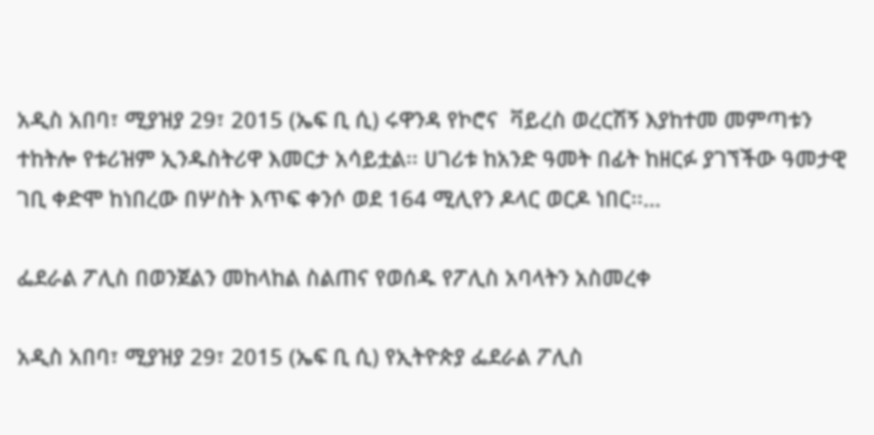አዲስ አበባ፣ ሚያዝያ 29፣ 2015 (ኤፍ ቢ ሲ) ሩዋንዳ የኮሮና  ቫይረስ ወረርሽኝ እያከተመ መምጣቱን ተከትሎ የቱሪዝም ኢንዱስትሪዋ እመርታ አሳይቷል፡፡ ሀገሪቱ ከአንድ ዓመት በፊት ከዘርፉ ያገኘችው ዓመታዊ ገቢ ቀድሞ ከነበረው በሦስት እጥፍ ቀንሶ ወደ 164 ሚሊየን ዶላር ወርዶ ነበር፡፡…

ፌደራል ፖሊስ በወንጀልን መከላከል ስልጠና የወሰዱ የፖሊስ አባላትን አስመረቀ

አዲስ አበባ፣ ሚያዝያ 29፣ 2015 (ኤፍ ቢ ሲ) የኢትዮጵያ ፌደራል ፖሊስ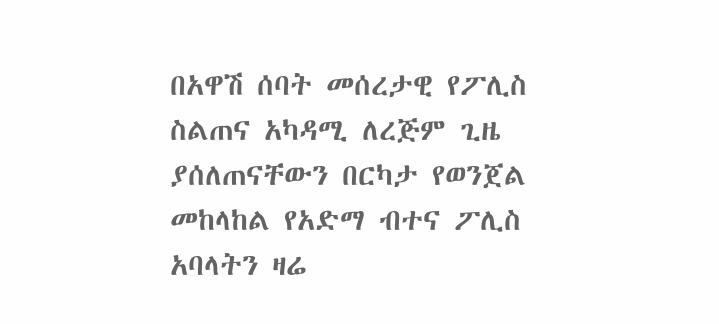በአዋሽ ሰባት መሰረታዊ የፖሊስ ስልጠና አካዳሚ ለረጅም ጊዜ ያሰለጠናቸውን በርካታ የወንጀል መከላከል የአድማ ብተና ፖሊስ አባላትን ዛሬ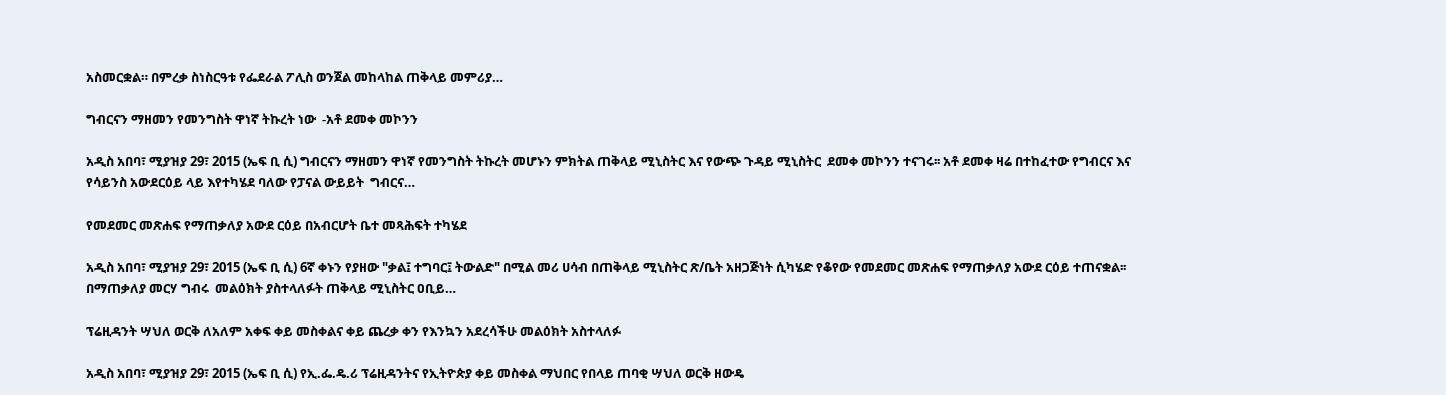አስመርቋል። በምረቃ ስነስርዓቱ የፌደራል ፖሊስ ወንጀል መከላከል ጠቅላይ መምሪያ…

ግብርናን ማዘመን የመንግስት ዋነኛ ትኩረት ነው  -አቶ ደመቀ መኮንን

አዲስ አበባ፣ ሚያዝያ 29፣ 2015 (ኤፍ ቢ ሲ) ግብርናን ማዘመን ዋነኛ የመንግስት ትኩረት መሆኑን ምክትል ጠቅላይ ሚኒስትር እና የውጭ ጉዳይ ሚኒስትር  ደመቀ መኮንን ተናገሩ፡፡ አቶ ደመቀ ዛሬ በተከፈተው የግብርና እና የሳይንስ አውደርዕይ ላይ እየተካሄደ ባለው የፓናል ውይይት  ግብርና…

የመደመር መጽሐፍ የማጠቃለያ አውደ ርዕይ በአብርሆት ቤተ መጻሕፍት ተካሄደ

አዲስ አበባ፣ ሚያዝያ 29፣ 2015 (ኤፍ ቢ ሲ) 6ኛ ቀኑን የያዘው "ቃል፤ ተግባር፤ ትውልድ" በሚል መሪ ሀሳብ በጠቅላይ ሚኒስትር ጽ/ቤት አዘጋጅነት ሲካሄድ የቆየው የመደመር መጽሐፍ የማጠቃለያ አውደ ርዕይ ተጠናቋል፡፡ በማጠቃለያ መርሃ ግብሩ  መልዕክት ያስተላለፉት ጠቅላይ ሚኒስትር ዐቢይ…

ፕሬዚዳንት ሣህለ ወርቅ ለአለም አቀፍ ቀይ መስቀልና ቀይ ጨረቃ ቀን የእንኳን አደረሳችሁ መልዕክት አስተላለፉ

አዲስ አበባ፣ ሚያዝያ 29፣ 2015 (ኤፍ ቢ ሲ) የኢ.ፌ.ዴ.ሪ ፕሬዚዳንትና የኢትዮጵያ ቀይ መስቀል ማህበር የበላይ ጠባቂ ሣህለ ወርቅ ዘውዴ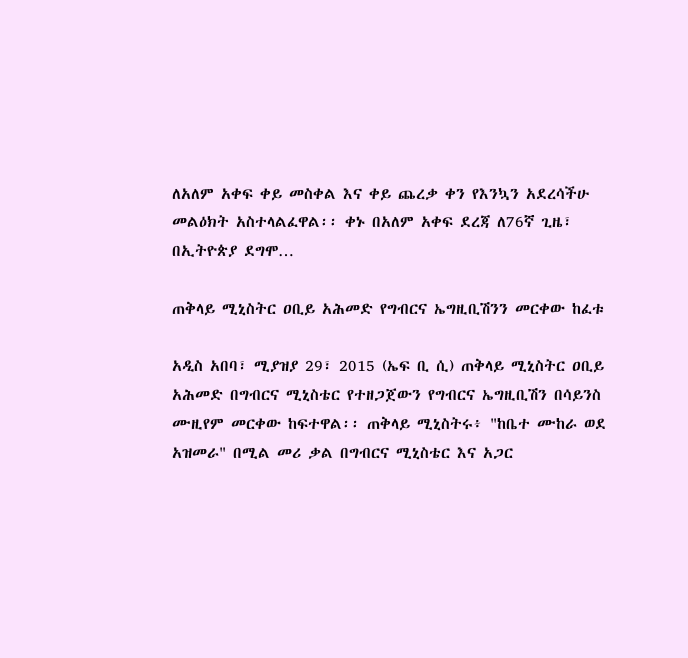ለአለም አቀፍ ቀይ መስቀል እና ቀይ ጨረቃ ቀን የእንኳን አደረሳችሁ መልዕክት አስተላልፈዋል፡፡ ቀኑ በአለም አቀፍ ደረጃ ለ76ኛ ጊዜ፣ በኢትዮጵያ ደግሞ…

ጠቅላይ ሚኒስትር ዐቢይ አሕመድ የግብርና ኤግዚቢሽንን መርቀው ከፈቱ

አዲስ አበባ፣ ሚያዝያ 29፣ 2015 (ኤፍ ቢ ሲ) ጠቅላይ ሚኒስትር ዐቢይ አሕመድ በግብርና ሚኒስቴር የተዘጋጀውን የግብርና ኤግዚቢሽን በሳይንስ ሙዚየም መርቀው ከፍተዋል፡፡ ጠቅላይ ሚኒስትሩ፥ "ከቤተ ሙከራ ወደ አዝመራ" በሚል መሪ ቃል በግብርና ሚኒስቴር እና አጋር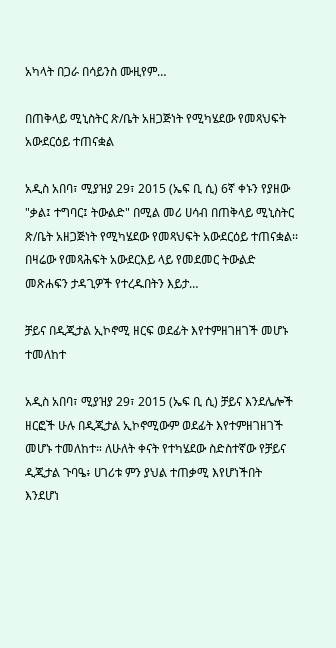አካላት በጋራ በሳይንስ ሙዚየም…

በጠቅላይ ሚኒስትር ጽ/ቤት አዘጋጅነት የሚካሄደው የመጻህፍት አውደርዕይ ተጠናቋል

አዲስ አበባ፣ ሚያዝያ 29፣ 2015 (ኤፍ ቢ ሲ) 6ኛ ቀኑን የያዘው "ቃል፤ ተግባር፤ ትውልድ" በሚል መሪ ሀሳብ በጠቅላይ ሚኒስትር ጽ/ቤት አዘጋጅነት የሚካሄደው የመጻህፍት አውደርዕይ ተጠናቋል፡፡ በዛሬው የመጻሕፍት አውደርእይ ላይ የመደመር ትውልድ መጽሐፍን ታዳጊዎች የተረዱበትን እይታ…

ቻይና በዲጂታል ኢኮኖሚ ዘርፍ ወደፊት እየተምዘገዘገች መሆኑ ተመለከተ

አዲስ አበባ፣ ሚያዝያ 29፣ 2015 (ኤፍ ቢ ሲ) ቻይና እንደሌሎች ዘርፎች ሁሉ በዲጂታል ኢኮኖሚውም ወደፊት እየተምዘገዘገች መሆኑ ተመለከተ። ለሁለት ቀናት የተካሄደው ስድስተኛው የቻይና ዲጂታል ጉባዔ፥ ሀገሪቱ ምን ያህል ተጠቃሚ እየሆነችበት እንደሆነ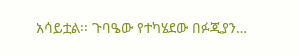አሳይቷል፡፡ ጉባዔው የተካሄደው በፉጂያን…